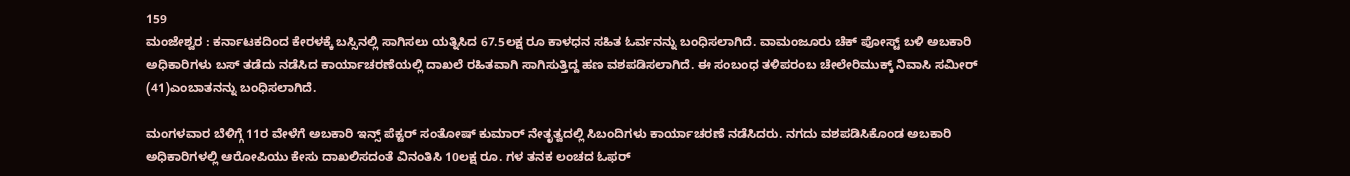159
ಮಂಜೇಶ್ವರ : ಕರ್ನಾಟಕದಿಂದ ಕೇರಳಕ್ಕೆ ಬಸ್ಸಿನಲ್ಲಿ ಸಾಗಿಸಲು ಯತ್ನಿಸಿದ 67.5ಲಕ್ಷ ರೂ ಕಾಳಧನ ಸಹಿತ ಓರ್ವನನ್ನು ಬಂಧಿಸಲಾಗಿದೆ. ವಾಮಂಜೂರು ಚೆಕ್ ಪೋಸ್ಟ್ ಬಳಿ ಅಬಕಾರಿ ಅಧಿಕಾರಿಗಳು ಬಸ್ ತಡೆದು ನಡೆಸಿದ ಕಾರ್ಯಾಚರಣೆಯಲ್ಲಿ ದಾಖಲೆ ರಹಿತವಾಗಿ ಸಾಗಿಸುತ್ತಿದ್ದ ಹಣ ವಶಪಡಿಸಲಾಗಿದೆ. ಈ ಸಂಬಂಧ ತಳಿಪರಂಬ ಚೇಲೇರಿಮುಕ್ಕ್ ನಿವಾಸಿ ಸಮೀರ್ (41)ಎಂಬಾತನನ್ನು ಬಂಧಿಸಲಾಗಿದೆ.

ಮಂಗಳವಾರ ಬೆಳಿಗ್ಗೆ 11ರ ವೇಳೆಗೆ ಅಬಕಾರಿ ಇನ್ಸ್ ಪೆಕ್ಟರ್ ಸಂತೋಷ್ ಕುಮಾರ್ ನೇತೃತ್ವದಲ್ಲಿ ಸಿಬಂದಿಗಳು ಕಾರ್ಯಾಚರಣೆ ನಡೆಸಿದರು. ನಗದು ವಶಪಡಿಸಿಕೊಂಡ ಅಬಕಾರಿ ಅಧಿಕಾರಿಗಳಲ್ಲಿ ಆರೋಪಿಯು ಕೇಸು ದಾಖಲಿಸದಂತೆ ವಿನಂತಿಸಿ 10ಲಕ್ಷ ರೂ. ಗಳ ತನಕ ಲಂಚದ ಓಫರ್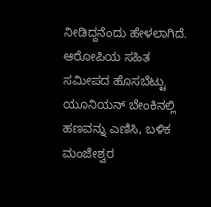ನೀಡಿದ್ದನೆಂದು ಹೇಳಲಾಗಿದೆ. ಆರೋಪಿಯ ಸಹಿತ ಸಮೀಪದ ಹೊಸಬೆಟ್ಟು ಯೂನಿಯನ್ ಬೇಂಕಿನಲ್ಲಿ ಹಣವನ್ನು ಎಣಿಸಿ, ಬಳಿಕ ಮಂಜೇಶ್ವರ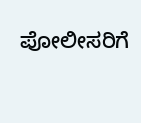ಪೋಲೀಸರಿಗೆ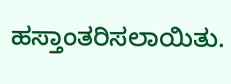ಹಸ್ತಾಂತರಿಸಲಾಯಿತು.